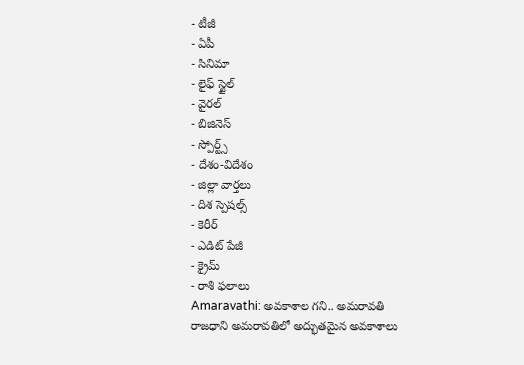- టీజీ
- ఏపీ
- సినిమా
- లైఫ్ స్టైల్
- వైరల్
- బిజినెస్
- స్పోర్ట్స్
- దేశం-విదేశం
- జిల్లా వార్తలు
- దిశ స్పెషల్స్
- కెరీర్
- ఎడిట్ పేజీ
- క్రైమ్
- రాశి ఫలాలు
Amaravathi: అవకాశాల గని.. అమరావతి
రాజధాని అమరావతిలో అద్భుతమైన అవకాశాలు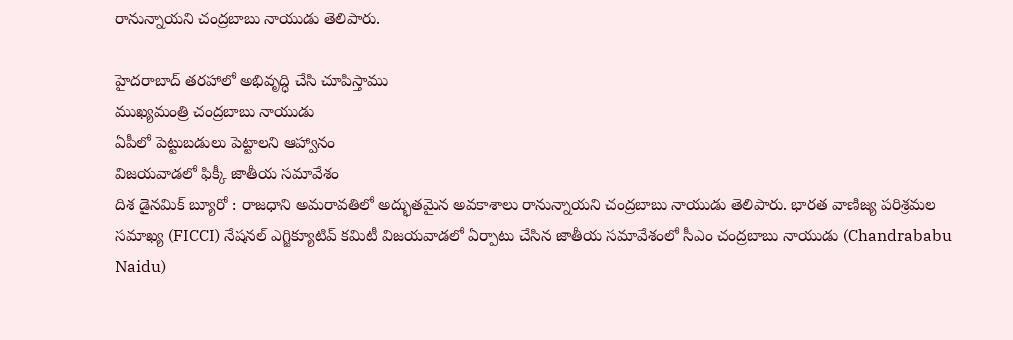రానున్నాయని చంద్రబాబు నాయుడు తెలిపారు.

హైదరాబాద్ తరహాలో అభివృద్ధి చేసి చూపిస్తాము
ముఖ్యమంత్రి చంద్రబాబు నాయుడు
ఏపీలో పెట్టుబడులు పెట్టాలని ఆహ్వానం
విజయవాడలో ఫిక్కీ జాతీయ సమావేశం
దిశ డైనమిక్ బ్యూరో : రాజధాని అమరావతిలో అద్భుతమైన అవకాశాలు రానున్నాయని చంద్రబాబు నాయుడు తెలిపారు. భారత వాణిజ్య పరిశ్రమల సమాఖ్య (FICCI) నేషనల్ ఎగ్జిక్యూటివ్ కమిటీ విజయవాడలో ఏర్పాటు చేసిన జాతీయ సమావేశంలో సీఎం చంద్రబాబు నాయుడు (Chandrababu Naidu)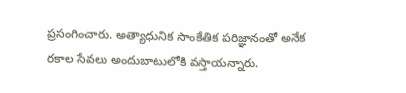ప్రసంగించారు. అత్యాధునిక సాంకేతిక పరిజ్ఞానంతో అనేక రకాల సేవలు అందుబాటులోకి వస్తాయన్నారు.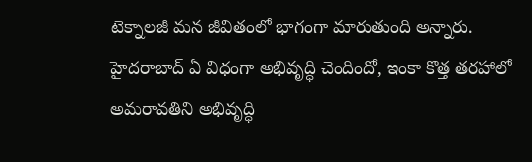టెక్నాలజీ మన జీవితంలో భాగంగా మారుతుంది అన్నారు. హైదరాబాద్ ఏ విధంగా అభివృద్ధి చెందిందో, ఇంకా కొత్త తరహాలో అమరావతిని అభివృద్ధి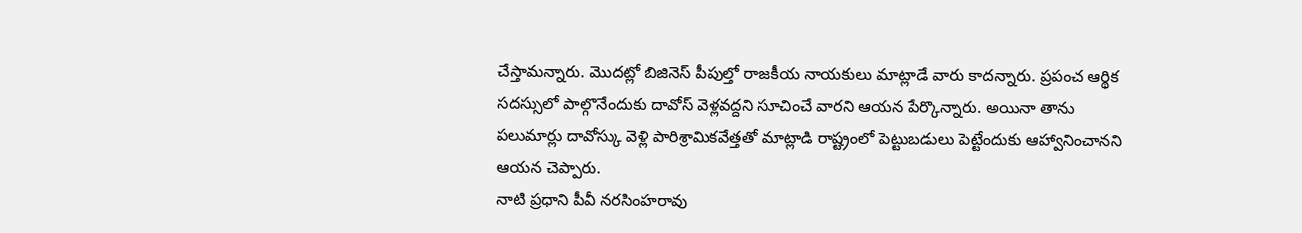చేస్తామన్నారు. మొదట్లో బిజినెస్ పీపుల్తో రాజకీయ నాయకులు మాట్లాడే వారు కాదన్నారు. ప్రపంచ ఆర్థిక సదస్సులో పాల్గొనేందుకు దావోస్ వెళ్లవద్దని సూచించే వారని ఆయన పేర్కొన్నారు. అయినా తాను పలుమార్లు దావోస్కు వెళ్లి పారిశ్రామికవేత్తతో మాట్లాడి రాష్ట్రంలో పెట్టుబడులు పెట్టేందుకు ఆహ్వానించానని ఆయన చెప్పారు.
నాటి ప్రధాని పీవీ నరసింహరావు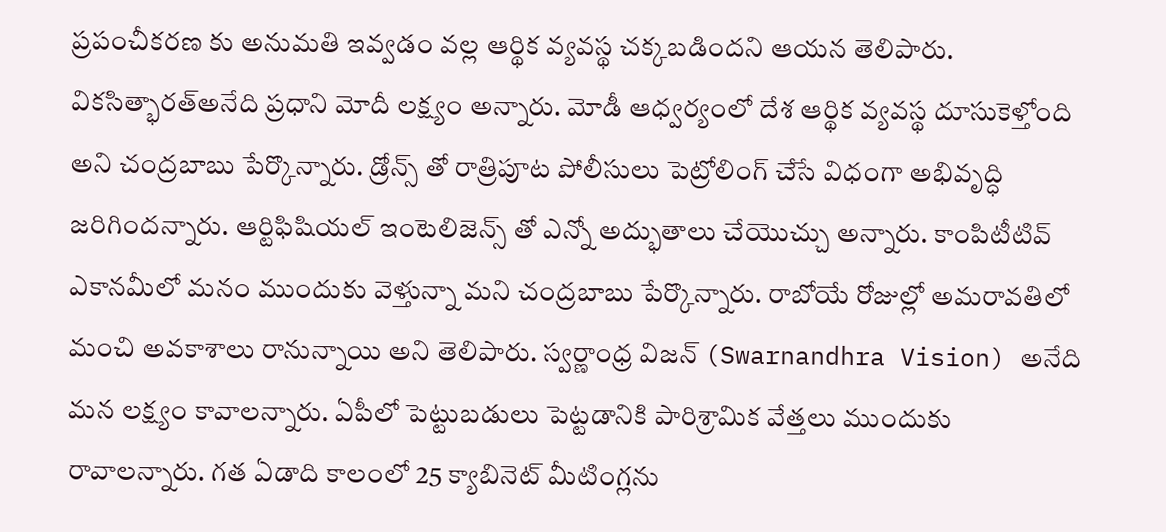ప్రపంచీకరణ కు అనుమతి ఇవ్వడం వల్ల ఆర్థిక వ్యవస్థ చక్కబడిందని ఆయన తెలిపారు. వికసిత్భారత్అనేది ప్రధాని మోదీ లక్ష్యం అన్నారు. మోడీ ఆధ్వర్యంలో దేశ ఆర్థిక వ్యవస్థ దూసుకెళ్తోంది అని చంద్రబాబు పేర్కొన్నారు. డ్రోన్స్ తో రాత్రిపూట పోలీసులు పెట్రోలింగ్ చేసే విధంగా అభివృద్ధి జరిగిందన్నారు. ఆర్టిఫిషియల్ ఇంటెలిజెన్స్ తో ఎన్నో అద్భుతాలు చేయొచ్చు అన్నారు. కాంపిటీటివ్ ఎకానమీలో మనం ముందుకు వెళ్తున్నా మని చంద్రబాబు పేర్కొన్నారు. రాబోయే రోజుల్లో అమరావతిలో మంచి అవకాశాలు రానున్నాయి అని తెలిపారు. స్వర్ణాంధ్ర విజన్ (Swarnandhra Vision) అనేది మన లక్ష్యం కావాలన్నారు. ఏపీలో పెట్టుబడులు పెట్టడానికి పారిశ్రామిక వేత్తలు ముందుకు రావాలన్నారు. గత ఏడాది కాలంలో 25 క్యాబినెట్ మీటింగ్లను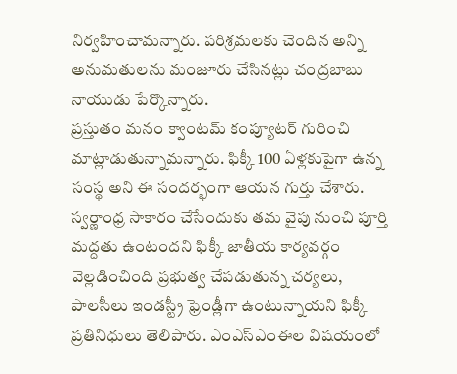నిర్వహించామన్నారు. పరిశ్రమలకు చెందిన అన్ని అనుమతులను మంజూరు చేసినట్లు చంద్రబాబు నాయుడు పేర్కొన్నారు.
ప్రస్తుతం మనం క్వాంటమ్ కంప్యూటర్ గురించి మాట్లాడుతున్నామన్నారు. ఫిక్కీ 100 ఏళ్లకుపైగా ఉన్న సంస్థ అని ఈ సందర్భంగా ఆయన గుర్తు చేశారు. స్వర్ణాంధ్ర సాకారం చేసేందుకు తమ వైపు నుంచి పూర్తి మద్దతు ఉంటందని ఫిక్కీ జాతీయ కార్యవర్గం వెల్లడించింది ప్రభుత్వ చేపడుతున్న చర్యలు, పాలసీలు ఇండస్ట్రీ ఫ్రెండ్లీగా ఉంటున్నాయని ఫిక్కీ ప్రతినిధులు తెలిపారు. ఎంఎస్ఎంఈల విషయంలో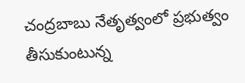చంద్రబాబు నేతృత్వంలో ప్రభుత్వం తీసుకుంటున్న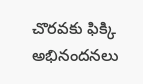చొరవకు ఫిక్కి అభినందనలు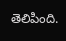తెలిపింది.